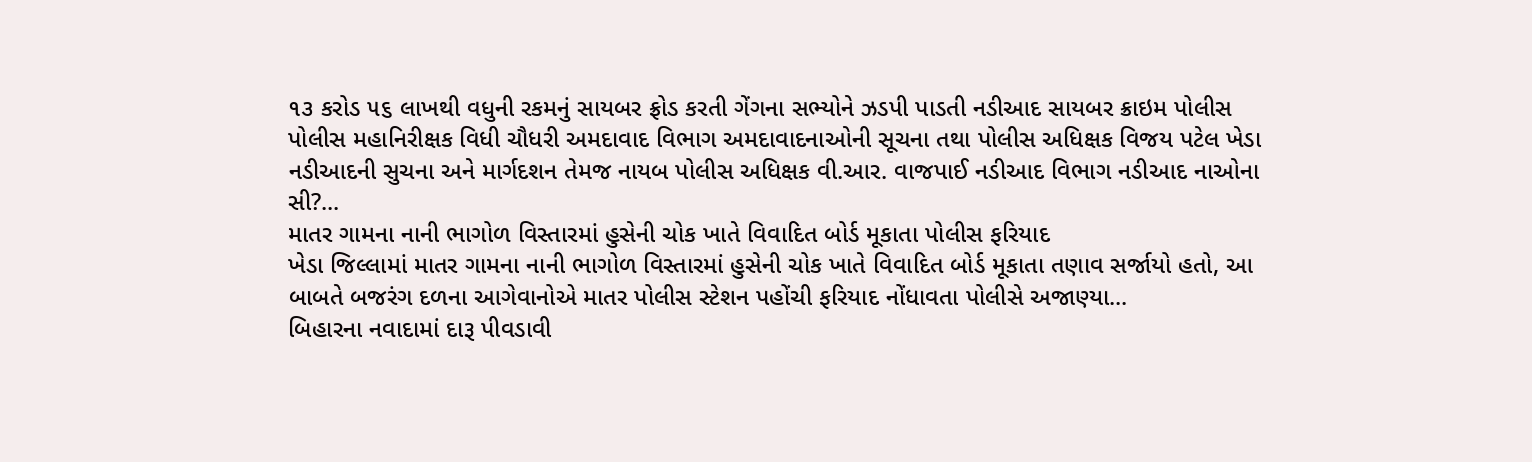૧૩ કરોડ ૫૬ લાખથી વધુની રકમનું સાયબર ફ્રોડ કરતી ગેંગના સભ્યોને ઝડપી પાડતી નડીઆદ સાયબર ક્રાઇમ પોલીસ
પોલીસ મહાનિરીક્ષક વિધી ચૌધરી અમદાવાદ વિભાગ અમદાવાદનાઓની સૂચના તથા પોલીસ અધિક્ષક વિજય પટેલ ખેડા નડીઆદની સુચના અને માર્ગદશન તેમજ નાયબ પોલીસ અધિક્ષક વી.આર. વાજપાઈ નડીઆદ વિભાગ નડીઆદ નાઓના સી?...
માતર ગામના નાની ભાગોળ વિસ્તારમાં હુસેની ચોક ખાતે વિવાદિત બોર્ડ મૂકાતા પોલીસ ફરિયાદ
ખેડા જિલ્લામાં માતર ગામના નાની ભાગોળ વિસ્તારમાં હુસેની ચોક ખાતે વિવાદિત બોર્ડ મૂકાતા તણાવ સર્જાયો હતો, આ બાબતે બજરંગ દળના આગેવાનોએ માતર પોલીસ સ્ટેશન પહોંચી ફરિયાદ નોંધાવતા પોલીસે અજાણ્યા...
બિહારના નવાદામાં દારૂ પીવડાવી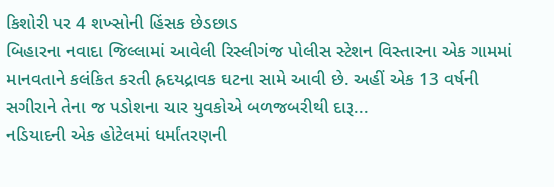કિશોરી પર 4 શખ્સોની હિંસક છેડછાડ
બિહારના નવાદા જિલ્લામાં આવેલી રિસ્લીગંજ પોલીસ સ્ટેશન વિસ્તારના એક ગામમાં માનવતાને કલંકિત કરતી હ્રદયદ્રાવક ઘટના સામે આવી છે. અહીં એક 13 વર્ષની સગીરાને તેના જ પડોશના ચાર યુવકોએ બળજબરીથી દારૂ...
નડિયાદની એક હોટેલમાં ધર્માંતરણની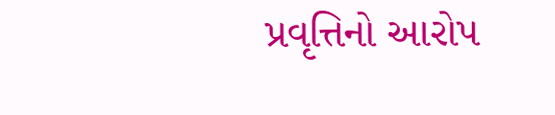પ્રવૃત્તિનો આરોપ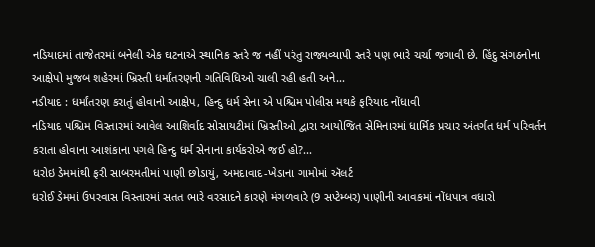નડિયાદમાં તાજેતરમાં બનેલી એક ઘટનાએ સ્થાનિક સ્તરે જ નહીં પરંતુ રાજ્યવ્યાપી સ્તરે પણ ભારે ચર્ચા જગાવી છે. હિંદુ સંગઠનોના આક્ષેપો મુજબ શહેરમાં ખ્રિસ્તી ધર્માંતરણની ગતિવિધિઓ ચાલી રહી હતી અને...
નડીયાદ : ધર્માંતરણ કરાતું હોવાનો આક્ષેપ, હિન્દુ ધર્મ સેના એ પશ્ચિમ પોલીસ મથકે ફરિયાદ નોંધાવી
નડિયાદ પશ્ચિમ વિસ્તારમાં આવેલ આશિર્વાદ સોસાયટીમાં ખ્રિસ્તીઓ દ્વારા આયોજિત સેમિનારમાં ધાર્મિક પ્રચાર અંતર્ગત ધર્મ પરિવર્તન કરાતા હોવાના આશંકાના પગલે હિન્દુ ધર્મ સેનાના કાર્યકરોએ જઈ હો?...
ધરોઇ ડેમમાંથી ફરી સાબરમતીમાં પાણી છોડાયું, અમદાવાદ-ખેડાના ગામોમાં ઍલર્ટ
ધરોઈ ડેમમાં ઉપરવાસ વિસ્તારમાં સતત ભારે વરસાદને કારણે મંગળવારે (9 સપ્ટેમ્બર) પાણીની આવકમાં નોંધપાત્ર વધારો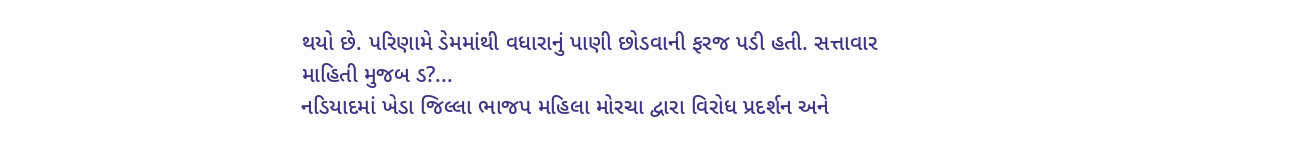થયો છે. પરિણામે ડેમમાંથી વધારાનું પાણી છોડવાની ફરજ પડી હતી. સત્તાવાર માહિતી મુજબ ડ?...
નડિયાદમાં ખેડા જિલ્લા ભાજપ મહિલા મોરચા દ્વારા વિરોધ પ્રદર્શન અને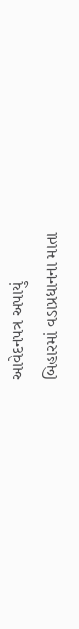આવેદનપત્ર અપાયું
બિહારમાં વડાપ્રધાનના માતા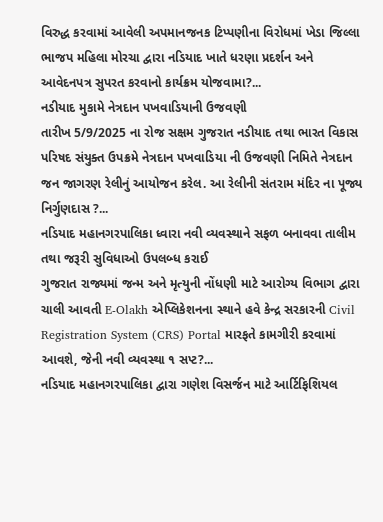વિરુદ્ધ કરવામાં આવેલી અપમાનજનક ટિપ્પણીના વિરોધમાં ખેડા જિલ્લા ભાજપ મહિલા મોરચા દ્વારા નડિયાદ ખાતે ધરણા પ્રદર્શન અને આવેદનપત્ર સુપરત કરવાનો કાર્યક્રમ યોજવામા?...
નડીયાદ મુકામે નેત્રદાન પખવાડિયાની ઉજવણી
તારીખ 5/9/2025 ના રોજ સક્ષમ ગુજરાત નડીયાદ તથા ભારત વિકાસ પરિષદ સંયુક્ત ઉપક્રમે નેત્રદાન પખવાડિયા ની ઉજવણી નિમિતે નેત્રદાન જન જાગરણ રેલીનું આયોજન કરેલ. આ રેલીની સંતરામ મંદિર ના પૂજ્ય નિર્ગુણદાસ ?...
નડિયાદ મહાનગરપાલિકા ધ્વારા નવી વ્યવસ્થાને સફળ બનાવવા તાલીમ તથા જરૂરી સુવિધાઓ ઉપલબ્ધ કરાઈ
ગુજરાત રાજ્યમાં જન્મ અને મૃત્યુની નોંધણી માટે આરોગ્ય વિભાગ દ્વારા ચાલી આવતી E-Olakh એપ્લિકેશનના સ્થાને હવે કેન્દ્ર સરકારની Civil Registration System (CRS) Portal મારફતે કામગીરી કરવામાં આવશે, જેની નવી વ્યવસ્થા ૧ સપ્ટ?...
નડિયાદ મહાનગરપાલિકા દ્વારા ગણેશ વિસર્જન માટે આર્ટિફિશિયલ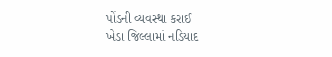પોંડની વ્યવસ્થા કરાઈ
ખેડા જિલ્લામાં નડિયાદ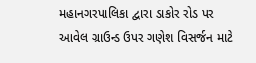મહાનગરપાલિકા દ્વારા ડાકોર રોડ પર આવેલ ગ્રાઉન્ડ ઉપર ગણેશ વિસર્જન માટે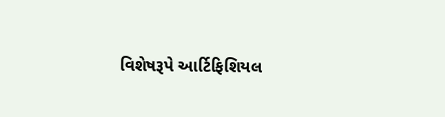વિશેષરૂપે આર્ટિફિશિયલ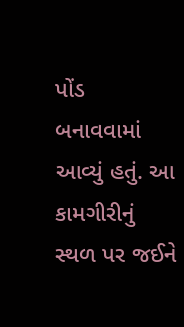પોંડ બનાવવામાં આવ્યું હતું. આ કામગીરીનું સ્થળ પર જઈને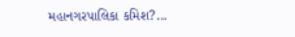મહાનગરપાલિકા કમિશ?...